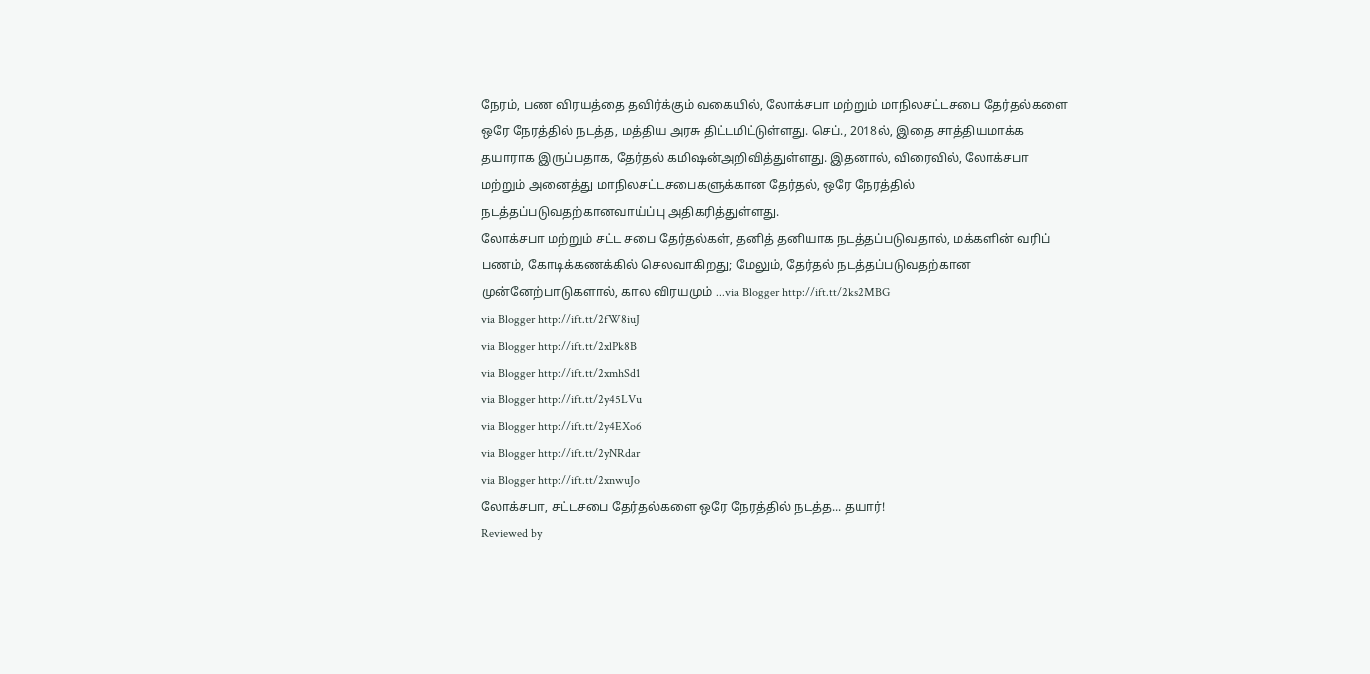நேரம், பண விரயத்தை தவிர்க்கும் வகையில், லோக்சபா மற்றும் மாநிலசட்டசபை தேர்தல்களை ஒரே நேரத்தில் நடத்த, மத்திய அரசு திட்டமிட்டுள்ளது. செப்., 2018ல், இதை சாத்தியமாக்க தயாராக இருப்பதாக, தேர்தல் கமிஷன்அறிவித்துள்ளது. இதனால், விரைவில், லோக்சபா மற்றும் அனைத்து மாநிலசட்டசபைகளுக்கான தேர்தல், ஒரே நேரத்தில் நடத்தப்படுவதற்கானவாய்ப்பு அதிகரித்துள்ளது.
லோக்சபா மற்றும் சட்ட சபை தேர்தல்கள், தனித் தனியாக நடத்தப்படுவதால், மக்களின் வரிப் பணம், கோடிக்கணக்கில் செலவாகிறது; மேலும், தேர்தல் நடத்தப்படுவதற்கான முன்னேற்பாடுகளால், கால விரயமும் ...via Blogger http://ift.tt/2ks2MBG
via Blogger http://ift.tt/2fW8iuJ
via Blogger http://ift.tt/2xlPk8B
via Blogger http://ift.tt/2xmhSd1
via Blogger http://ift.tt/2y45LVu
via Blogger http://ift.tt/2y4EXo6
via Blogger http://ift.tt/2yNRdar
via Blogger http://ift.tt/2xnwuJo
லோக்சபா, சட்டசபை தேர்தல்களை ஒரே நேரத்தில் நடத்த... தயார்!
Reviewed by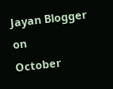Jayan Blogger
on
October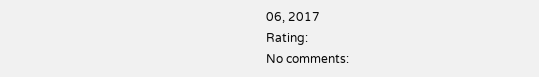06, 2017
Rating:
No comments: